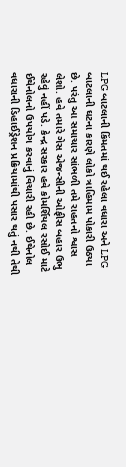LPG બાટલાની કિંમતમાં થઈ રહેલા વધારા અને LPG બાટલાની ઘટના કારણે લોકો ત્રાહિમામ પોકારી ઉઠ્યા છે. પરંતુ આ સમાચાર સાંભળી તમે રાહતનો શ્વાસ લેશો. હવે તમારે ગેસ એજન્સીની ઓફીસ બહાર ઉભુ રહેવું નહીં પડે. કેન્દ્ર સરકાર હવે કોમર્શિયલ રસોઈ માટે ઈથેનોલનો ઉપયોગ કરવાનું વિચારી રહી છે. ઈથેનોલ વધારાની ડિહાઈડ્રેશન પ્રક્રિયામાંથી પસાર થતું નથી તેથી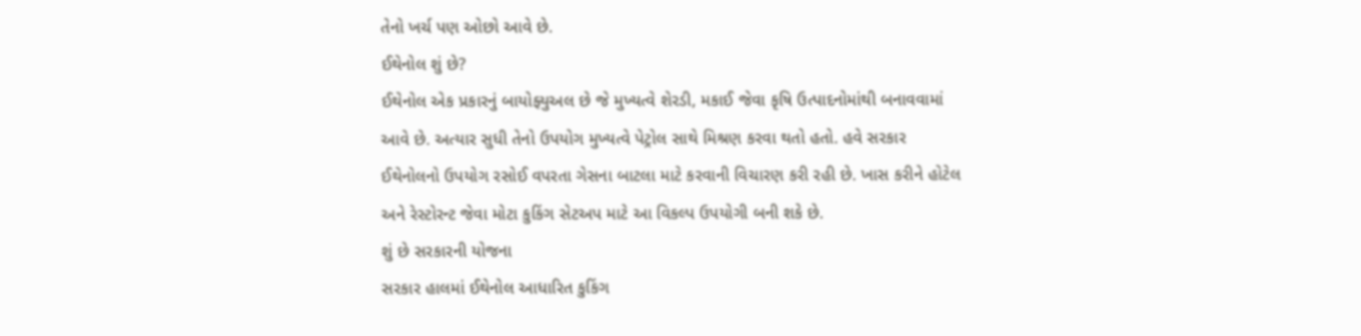તેનો ખર્ચ પણ ઓછો આવે છે.
ઈથેનોલ શું છે?
ઈથેનોલ એક પ્રકારનું બાયોફ્યુઅલ છે જે મુખ્યત્વે શેરડી, મકાઈ જેવા કૃષિ ઉત્પાદનોમાંથી બનાવવામાં આવે છે. અત્યાર સુધી તેનો ઉપયોગ મુખ્યત્વે પેટ્રોલ સાથે મિશ્રણ કરવા થતો હતો. હવે સરકાર ઈથેનોલનો ઉપયોગ રસોઈ વપરતા ગેસના બાટલા માટે કરવાની વિચારણ કરી રહી છે. ખાસ કરીને હોટેલ અને રેસ્ટોરન્ટ જેવા મોટા કુકિંગ સેટઅપ માટે આ વિકલ્પ ઉપયોગી બની શકે છે.
શું છે સરકારની યોજના
સરકાર હાલમાં ઈથેનોલ આધારિત કુકિંગ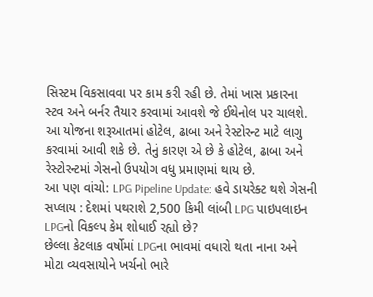સિસ્ટમ વિકસાવવા પર કામ કરી રહી છે. તેમાં ખાસ પ્રકારના સ્ટવ અને બર્નર તૈયાર કરવામાં આવશે જે ઈથેનોલ પર ચાલશે. આ યોજના શરૂઆતમાં હોટેલ, ઢાબા અને રેસ્ટોરન્ટ માટે લાગુ કરવામાં આવી શકે છે. તેનું કારણ એ છે કે હોટેલ, ઢાબા અને રેસ્ટોરન્ટમાં ગેસનો ઉપયોગ વધુ પ્રમાણમાં થાય છે.
આ પણ વાંચો: LPG Pipeline Update: હવે ડાયરેક્ટ થશે ગેસની સપ્લાય : દેશમાં પથરાશે 2,500 કિમી લાંબી LPG પાઇપલાઇન
LPGનો વિકલ્પ કેમ શોધાઈ રહ્યો છે?
છેલ્લા કેટલાક વર્ષોમાં LPGના ભાવમાં વધારો થતા નાના અને મોટા વ્યવસાયોને ખર્ચનો ભારે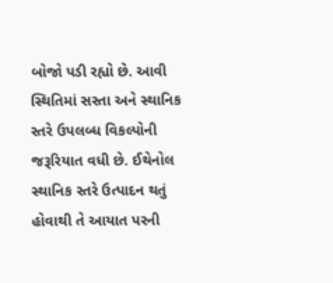બોજો પડી રહ્યો છે. આવી સ્થિતિમાં સસ્તા અને સ્થાનિક સ્તરે ઉપલબ્ધ વિકલ્પોની જરૂરિયાત વધી છે. ઈથેનોલ સ્થાનિક સ્તરે ઉત્પાદન થતું હોવાથી તે આયાત પરની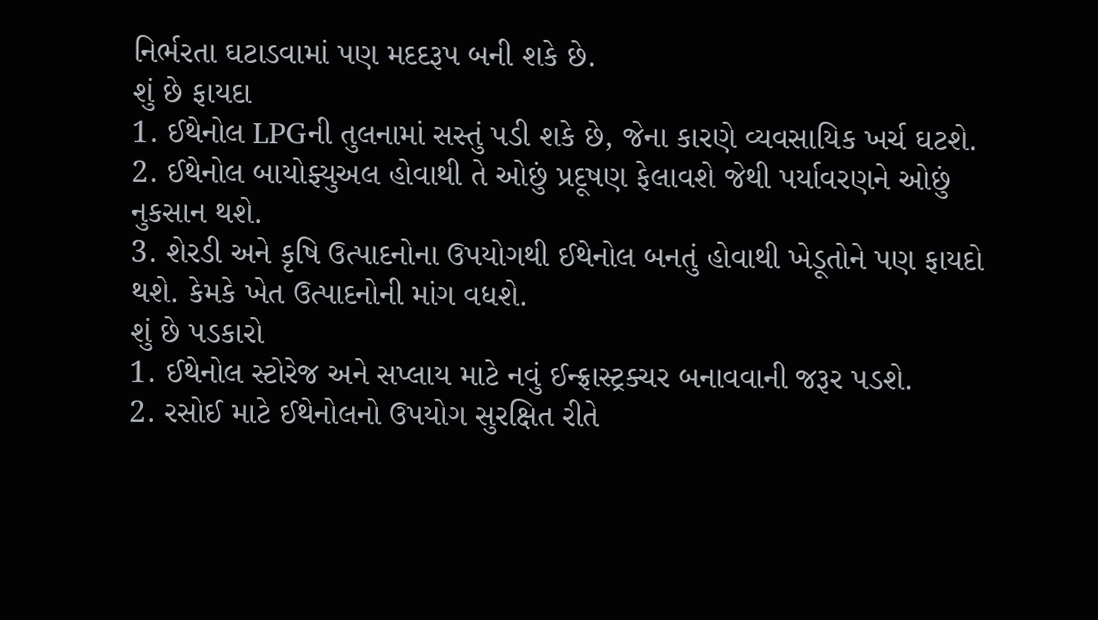નિર્ભરતા ઘટાડવામાં પણ મદદરૂપ બની શકે છે.
શું છે ફાયદા
1. ઈથેનોલ LPGની તુલનામાં સસ્તું પડી શકે છે, જેના કારણે વ્યવસાયિક ખર્ચ ઘટશે.
2. ઈથેનોલ બાયોફ્યુઅલ હોવાથી તે ઓછું પ્રદૂષણ ફેલાવશે જેથી પર્યાવરણને ઓછું નુકસાન થશે.
3. શેરડી અને કૃષિ ઉત્પાદનોના ઉપયોગથી ઈથેનોલ બનતું હોવાથી ખેડૂતોને પણ ફાયદો થશે. કેમકે ખેત ઉત્પાદનોની માંગ વધશે.
શું છે પડકારો
1. ઈથેનોલ સ્ટોરેજ અને સપ્લાય માટે નવું ઈન્ફ્રાસ્ટ્રક્ચર બનાવવાની જરૂર પડશે.
2. રસોઈ માટે ઈથેનોલનો ઉપયોગ સુરક્ષિત રીતે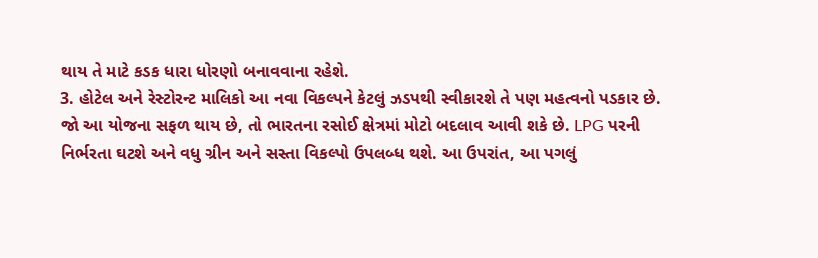થાય તે માટે કડક ધારા ધોરણો બનાવવાના રહેશે.
3. હોટેલ અને રેસ્ટોરન્ટ માલિકો આ નવા વિકલ્પને કેટલું ઝડપથી સ્વીકારશે તે પણ મહત્વનો પડકાર છે.
જો આ યોજના સફળ થાય છે, તો ભારતના રસોઈ ક્ષેત્રમાં મોટો બદલાવ આવી શકે છે. LPG પરની નિર્ભરતા ઘટશે અને વધુ ગ્રીન અને સસ્તા વિકલ્પો ઉપલબ્ધ થશે. આ ઉપરાંત, આ પગલું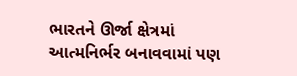ભારતને ઊર્જા ક્ષેત્રમાં આત્મનિર્ભર બનાવવામાં પણ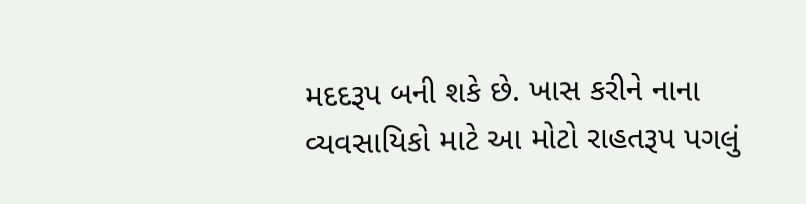મદદરૂપ બની શકે છે. ખાસ કરીને નાના વ્યવસાયિકો માટે આ મોટો રાહતરૂપ પગલું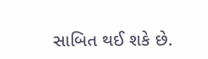સાબિત થઈ શકે છે.